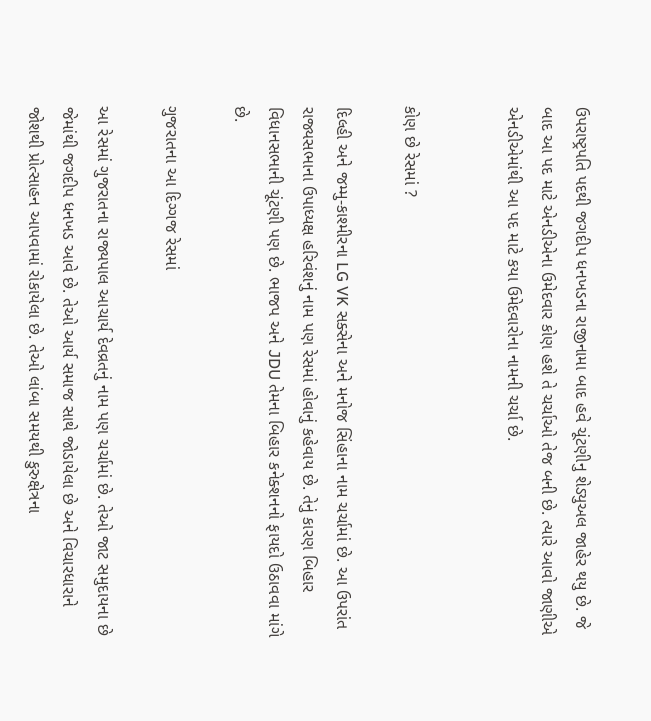ઉપરાષ્ટ્રપતિ પદથી જગદીપ ધનખડના રાજીનામા બાદ હવે ચૂંટણીનુ શેડ્યુઅલ જાહેર થયુ છે. જે બાદ આ પદ માટે એનડીએના ઉમેદવાર કોણ હશે તે ચર્ચાઓ તેજ બની છે. ત્યારે આવો જાણીએ એનડીએમાંથી આ પદ માટે કયા ઉમેદવારોના નામની ચર્ચા છે.


કોણ છે રેસમાં ?

દિલ્હી અને જમ્મુ-કાશ્મીરના LG VK સક્સેના અને મનોજ સિંહાના નામ ચર્ચામાં છે. આ ઉપરાંત રાજ્યસભાના ઉપાધ્યક્ષ હરિવંશનું નામ પણ રેસમાં હોવાનું કહેવાય છે. તેનું કારણ બિહાર વિધાનસભાની ચૂંટણી પણ છે. ભાજપ અને JDU તેમના બિહાર કનેક્શનનો ફાયદો ઉઠાવવા માંગે છે.

ગુજરાતના આ દિગ્ગજ રેસમાં

આ રેસમાં ગુજરાતના રાજ્યપાલ આચાર્ય દેવવ્રતનું નામ પણ ચર્ચામાં છે. તેઓ જાટ સમુદાયના છે જેમાંથી જગદીપ ધનખડ આવે છે. તેઓ આર્ય સમાજ સાથે જોડાયેલા છે અને વિચારધારાને જોશથી પ્રોત્સાહન આપવામાં રોકાયેલા છે. તેઓ લાંબા સમયથી કુરુક્ષેત્રના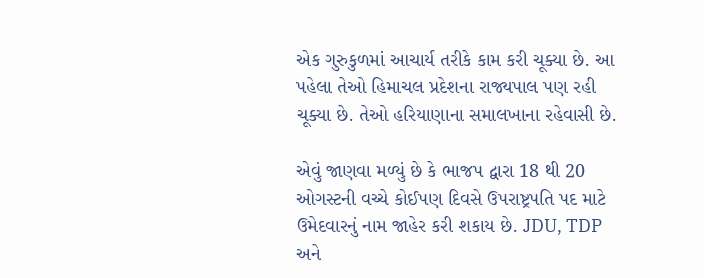એક ગુરુકુળમાં આચાર્ય તરીકે કામ કરી ચૂક્યા છે. આ પહેલા તેઓ હિમાચલ પ્રદેશના રાજ્યપાલ પણ રહી ચૂક્યા છે. તેઓ હરિયાણાના સમાલખાના રહેવાસી છે.

એવું જાણવા મળ્યું છે કે ભાજપ દ્વારા 18 થી 20 ઓગસ્ટની વચ્ચે કોઈપણ દિવસે ઉપરાષ્ટ્રપતિ પદ માટે ઉમેદવારનું નામ જાહેર કરી શકાય છે. JDU, TDP અને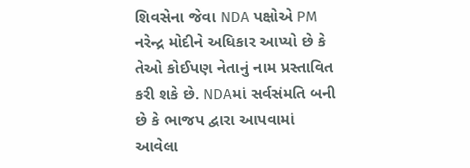શિવસેના જેવા NDA પક્ષોએ PM નરેન્દ્ર મોદીને અધિકાર આપ્યો છે કે તેઓ કોઈપણ નેતાનું નામ પ્રસ્તાવિત કરી શકે છે. NDAમાં સર્વસંમતિ બની છે કે ભાજપ દ્વારા આપવામાં આવેલા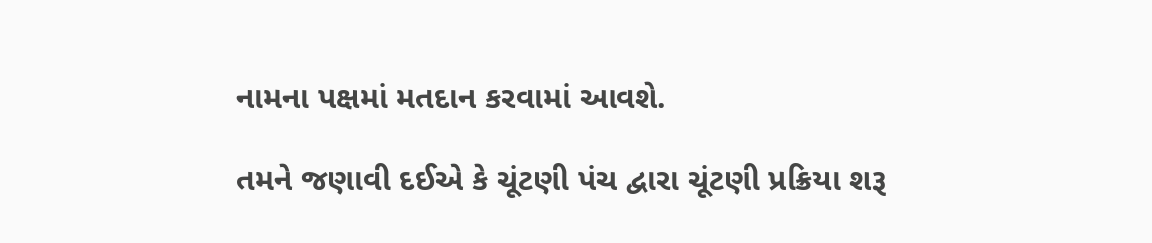નામના પક્ષમાં મતદાન કરવામાં આવશે.

તમને જણાવી દઈએ કે ચૂંટણી પંચ દ્વારા ચૂંટણી પ્રક્રિયા શરૂ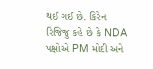થઈ ગઈ છે. કિરેન રિજિજુ કહે છે કે NDA પક્ષોએ PM મોદી અને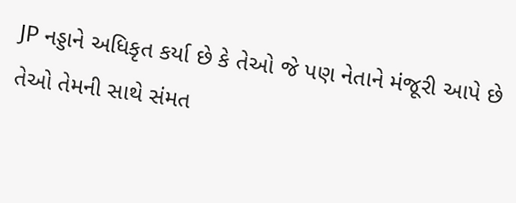JP નડ્ડાને અધિકૃત કર્યા છે કે તેઓ જે પણ નેતાને મંજૂરી આપે છે તેઓ તેમની સાથે સંમત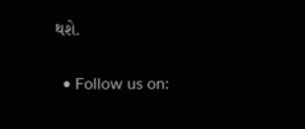થશે.

  • Follow us on: